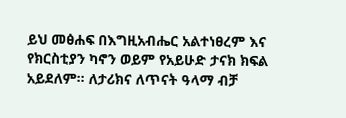ይህ መፅሐፍ በእግዚአብሔር አልተነፀረም እና የክርስቲያን ካኖን ወይም የአይሁድ ታናክ ክፍል አይደለም። ለታሪክና ለጥናት ዓላማ ብቻ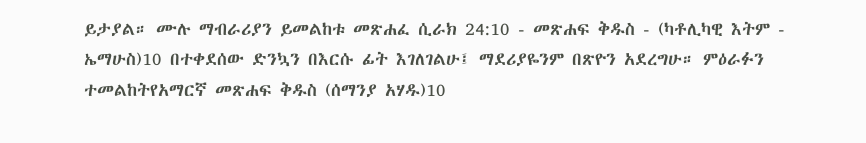ይታያል። ሙሉ ማብራሪያን ይመልከቱ መጽሐፈ ሲራክ 24:10 - መጽሐፍ ቅዱስ - (ካቶሊካዊ እትም - ኤማሁስ)10 በተቀደሰው ድንኳን በእርሱ ፊት እገለገልሁ፤ ማደሪያዬንም በጽዮን አደረግሁ። ምዕራፉን ተመልከትየአማርኛ መጽሐፍ ቅዱስ (ሰማንያ አሃዱ)10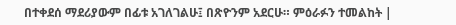በተቀደሰ ማደሪያውም በፊቱ አገለገልሁ፤ በጽዮንም አደርሁ። ምዕራፉን ተመልከት |